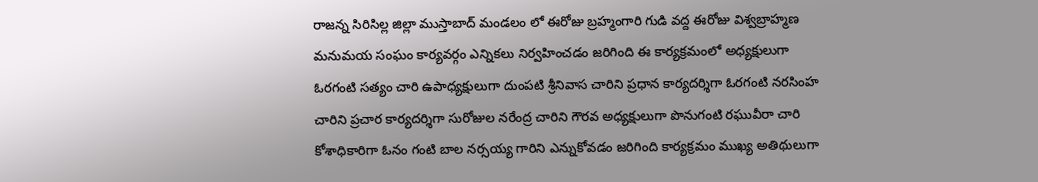రాజన్న సిరిసిల్ల జిల్లా ముస్తాబాద్ మండలం లో ఈరోజు బ్రహ్మంగారి గుడి వద్ద ఈరోజు విశ్వబ్రాహ్మణ మనుమయ సంఘం కార్యవర్గం ఎన్నికలు నిర్వహించడం జరిగింది ఈ కార్యక్రమంలో అధ్యక్షులుగా ఓరగంటి సత్యం చారి ఉపాధ్యక్షులుగా దుంపటి శ్రీనివాస చారిని ప్రధాన కార్యదర్శిగా ఓరగంటి నరసింహ చారిని ప్రచార కార్యదర్శిగా సురోజుల నరేంద్ర చారిని గౌరవ అధ్యక్షులుగా పొనుగంటి రఘువీరా చారి కోశాధికారిగా ఓనం గంటి బాల నర్సయ్య గారిని ఎన్నుకోవడం జరిగింది కార్యక్రమం ముఖ్య అతిథులుగా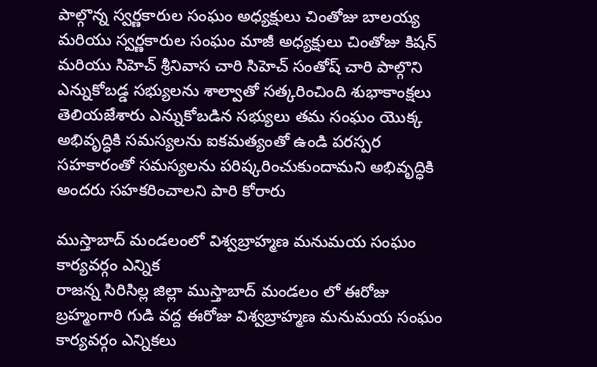పాల్గొన్న స్వర్ణకారుల సంఘం అధ్యక్షులు చింతోజు బాలయ్య మరియు స్వర్ణకారుల సంఘం మాజీ అధ్యక్షులు చింతోజు కిషన్ మరియు సిహెచ్ శ్రీనివాస చారి సిహెచ్ సంతోష్ చారి పాల్గొని ఎన్నుకోబడ్డ సభ్యులను శాల్వాతో సత్కరించింది శుభాకాంక్షలు తెలియజేశారు ఎన్నుకోబడిన సభ్యులు తమ సంఘం యొక్క అభివృద్ధికి సమస్యలను ఐకమత్యంతో ఉండి పరస్పర సహకారంతో సమస్యలను పరిష్కరించుకుందామని అభివృద్ధికి అందరు సహకరించాలని పారి కోరారు

ముస్తాబాద్ మండలంలో విశ్వబ్రాహ్మణ మనుమయ సంఘం కార్యవర్గం ఎన్నిక
రాజన్న సిరిసిల్ల జిల్లా ముస్తాబాద్ మండలం లో ఈరోజు బ్రహ్మంగారి గుడి వద్ద ఈరోజు విశ్వబ్రాహ్మణ మనుమయ సంఘం కార్యవర్గం ఎన్నికలు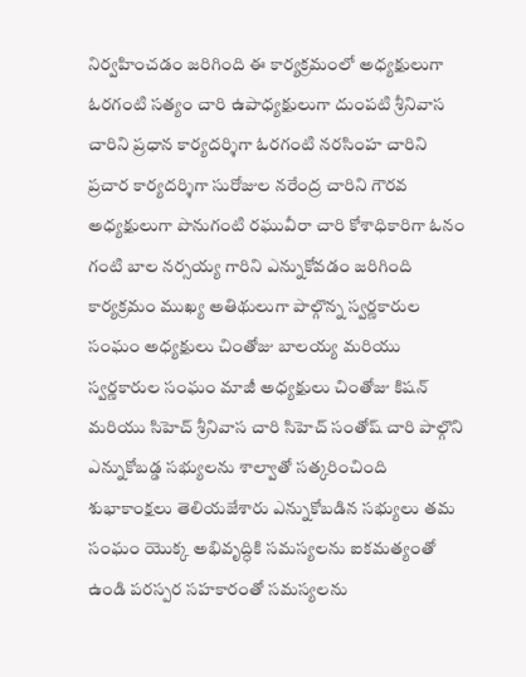నిర్వహించడం జరిగింది ఈ కార్యక్రమంలో అధ్యక్షులుగా ఓరగంటి సత్యం చారి ఉపాధ్యక్షులుగా దుంపటి శ్రీనివాస చారిని ప్రధాన కార్యదర్శిగా ఓరగంటి నరసింహ చారిని ప్రచార కార్యదర్శిగా సురోజుల నరేంద్ర చారిని గౌరవ అధ్యక్షులుగా పొనుగంటి రఘువీరా చారి కోశాధికారిగా ఓనం గంటి బాల నర్సయ్య గారిని ఎన్నుకోవడం జరిగింది కార్యక్రమం ముఖ్య అతిథులుగా పాల్గొన్న స్వర్ణకారుల సంఘం అధ్యక్షులు చింతోజు బాలయ్య మరియు స్వర్ణకారుల సంఘం మాజీ అధ్యక్షులు చింతోజు కిషన్ మరియు సిహెచ్ శ్రీనివాస చారి సిహెచ్ సంతోష్ చారి పాల్గొని ఎన్నుకోబడ్డ సభ్యులను శాల్వాతో సత్కరించింది శుభాకాంక్షలు తెలియజేశారు ఎన్నుకోబడిన సభ్యులు తమ సంఘం యొక్క అభివృద్ధికి సమస్యలను ఐకమత్యంతో ఉండి పరస్పర సహకారంతో సమస్యలను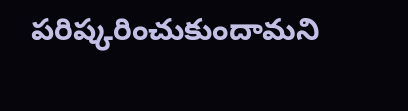పరిష్కరించుకుందామని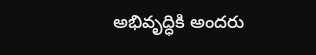అభివృద్ధికి అందరు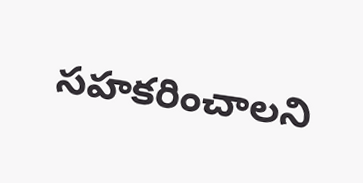సహకరించాలని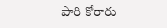పారి కోరారు